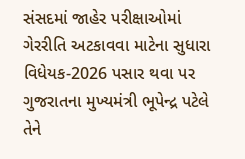સંસદમાં જાહેર પરીક્ષાઓમાં ગેરરીતિ અટકાવવા માટેના સુધારા વિધેયક-2026 પસાર થવા પર ગુજરાતના મુખ્યમંત્રી ભૂપેન્દ્ર પટેલે તેને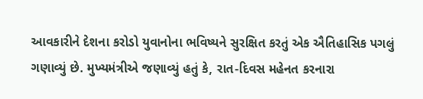આવકારીને દેશના કરોડો યુવાનોના ભવિષ્યને સુરક્ષિત કરતું એક ઐતિહાસિક પગલું ગણાવ્યું છે. મુખ્યમંત્રીએ જણાવ્યું હતું કે, રાત-દિવસ મહેનત કરનારા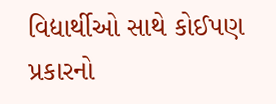વિદ્યાર્થીઓ સાથે કોઈપણ પ્રકારનો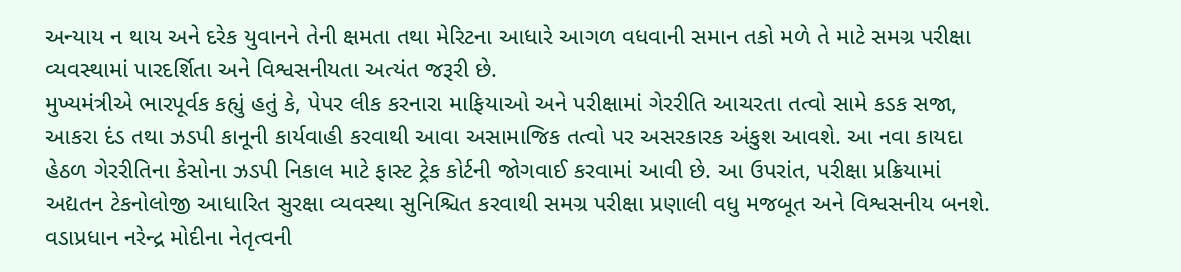અન્યાય ન થાય અને દરેક યુવાનને તેની ક્ષમતા તથા મેરિટના આધારે આગળ વધવાની સમાન તકો મળે તે માટે સમગ્ર પરીક્ષા વ્યવસ્થામાં પારદર્શિતા અને વિશ્વસનીયતા અત્યંત જરૂરી છે.
મુખ્યમંત્રીએ ભારપૂર્વક કહ્યું હતું કે, પેપર લીક કરનારા માફિયાઓ અને પરીક્ષામાં ગેરરીતિ આચરતા તત્વો સામે કડક સજા, આકરા દંડ તથા ઝડપી કાનૂની કાર્યવાહી કરવાથી આવા અસામાજિક તત્વો પર અસરકારક અંકુશ આવશે. આ નવા કાયદા હેઠળ ગેરરીતિના કેસોના ઝડપી નિકાલ માટે ફાસ્ટ ટ્રેક કોર્ટની જોગવાઈ કરવામાં આવી છે. આ ઉપરાંત, પરીક્ષા પ્રક્રિયામાં અદ્યતન ટેકનોલોજી આધારિત સુરક્ષા વ્યવસ્થા સુનિશ્ચિત કરવાથી સમગ્ર પરીક્ષા પ્રણાલી વધુ મજબૂત અને વિશ્વસનીય બનશે.
વડાપ્રધાન નરેન્દ્ર મોદીના નેતૃત્વની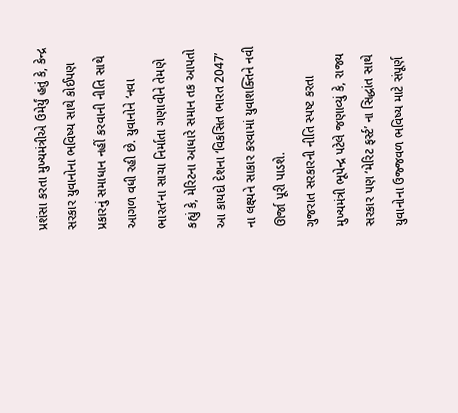પ્રશંસા કરતા મુખ્યમંત્રીએ ઉમેર્યું હતું કે, કેન્દ્ર સરકાર યુવાનોના ભવિષ્ય સાથે કોઈપણ પ્રકારનું સમાધાન નહીં કરવાની નીતિ સાથે આગળ વધી રહી છે. યુવાનોને ‘નવા ભારત’ના સાચા નિર્માતા ગણાવીને તેમણે કહ્યું કે, મેરિટના આધારે સમાન તક આપતો આ કાયદો દેશના ‘વિકસિત ભારત 2047’ ના લક્ષ્યને સાકાર કરવામાં યુવાશક્તિને નવી ઊર્જા પૂરી પાડશે.
ગુજરાત સરકારની નીતિ સ્પષ્ટ કરતા મુખ્યમંત્રી ભૂપેન્દ્ર પટેલે જણાવ્યું કે, રાજ્ય સરકાર પણ ‘મેરિટ ફર્સ્ટ’ ના સિદ્ધાંત સાથે યુવાનોના ઉજ્જવળ ભવિષ્ય માટે સંપૂર્ણ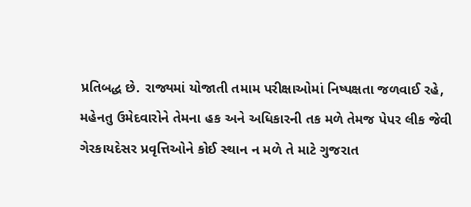પ્રતિબદ્ધ છે. રાજ્યમાં યોજાતી તમામ પરીક્ષાઓમાં નિષ્પક્ષતા જળવાઈ રહે, મહેનતુ ઉમેદવારોને તેમના હક અને અધિકારની તક મળે તેમજ પેપર લીક જેવી ગેરકાયદેસર પ્રવૃત્તિઓને કોઈ સ્થાન ન મળે તે માટે ગુજરાત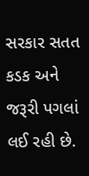સરકાર સતત કડક અને જરૂરી પગલાં લઈ રહી છે.